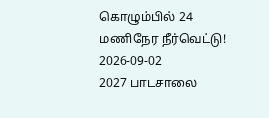கொழும்பில் 24 மணிநேர நீர்வெட்டு!
2026-09-02
2027 பாடசாலை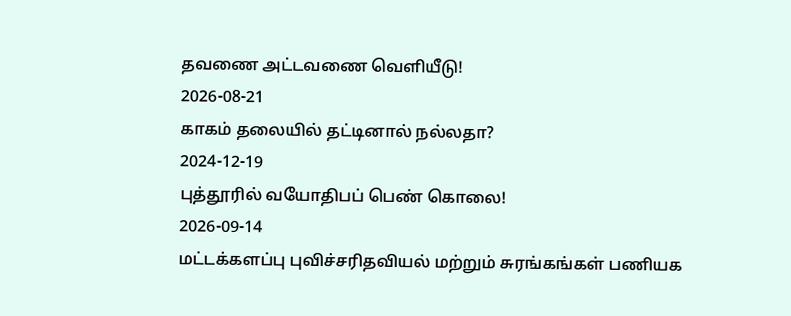தவணை அட்டவணை வெளியீடு!
2026-08-21
காகம் தலையில் தட்டினால் நல்லதா?
2024-12-19
புத்தூரில் வயோதிபப் பெண் கொலை!
2026-09-14
மட்டக்களப்பு புவிச்சரிதவியல் மற்றும் சுரங்கங்கள் பணியக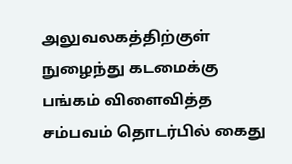அலுவலகத்திற்குள் நுழைந்து கடமைக்கு பங்கம் விளைவித்த சம்பவம் தொடர்பில் கைது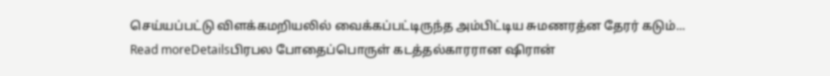செய்யப்பட்டு விளக்கமறியலில் வைக்கப்பட்டிருந்த அம்பிட்டிய சுமணரத்ன தேரர் கடும்...
Read moreDetailsபிரபல போதைப்பொருள் கடத்தல்காரரான ஷிரான்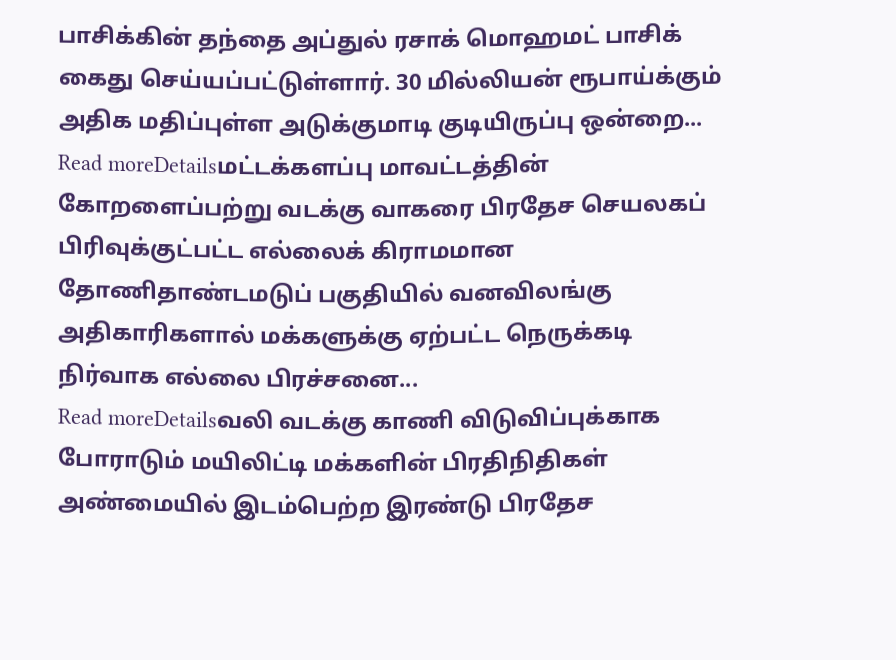பாசிக்கின் தந்தை அப்துல் ரசாக் மொஹமட் பாசிக் கைது செய்யப்பட்டுள்ளார். 30 மில்லியன் ரூபாய்க்கும் அதிக மதிப்புள்ள அடுக்குமாடி குடியிருப்பு ஒன்றை...
Read moreDetailsமட்டக்களப்பு மாவட்டத்தின் கோறளைப்பற்று வடக்கு வாகரை பிரதேச செயலகப் பிரிவுக்குட்பட்ட எல்லைக் கிராமமான தோணிதாண்டமடுப் பகுதியில் வனவிலங்கு அதிகாரிகளால் மக்களுக்கு ஏற்பட்ட நெருக்கடி நிர்வாக எல்லை பிரச்சனை...
Read moreDetailsவலி வடக்கு காணி விடுவிப்புக்காக போராடும் மயிலிட்டி மக்களின் பிரதிநிதிகள் அண்மையில் இடம்பெற்ற இரண்டு பிரதேச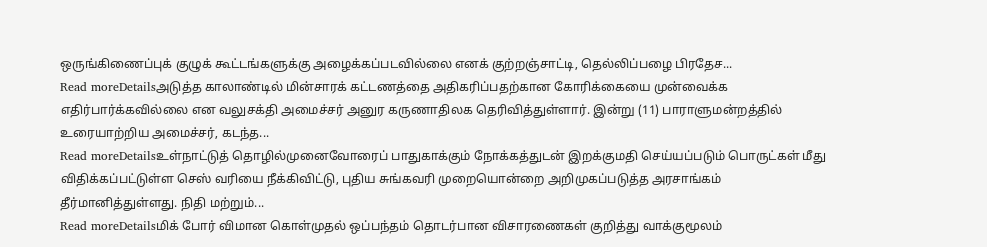ஒருங்கிணைப்புக் குழுக் கூட்டங்களுக்கு அழைக்கப்படவில்லை எனக் குற்றஞ்சாட்டி, தெல்லிப்பழை பிரதேச...
Read moreDetailsஅடுத்த காலாண்டில் மின்சாரக் கட்டணத்தை அதிகரிப்பதற்கான கோரிக்கையை முன்வைக்க எதிர்பார்க்கவில்லை என வலுசக்தி அமைச்சர் அனுர கருணாதிலக தெரிவித்துள்ளார். இன்று (11) பாராளுமன்றத்தில் உரையாற்றிய அமைச்சர், கடந்த...
Read moreDetailsஉள்நாட்டுத் தொழில்முனைவோரைப் பாதுகாக்கும் நோக்கத்துடன் இறக்குமதி செய்யப்படும் பொருட்கள் மீது விதிக்கப்பட்டுள்ள செஸ் வரியை நீக்கிவிட்டு, புதிய சுங்கவரி முறையொன்றை அறிமுகப்படுத்த அரசாங்கம் தீர்மானித்துள்ளது. நிதி மற்றும்...
Read moreDetailsமிக் போர் விமான கொள்முதல் ஒப்பந்தம் தொடர்பான விசாரணைகள் குறித்து வாக்குமூலம்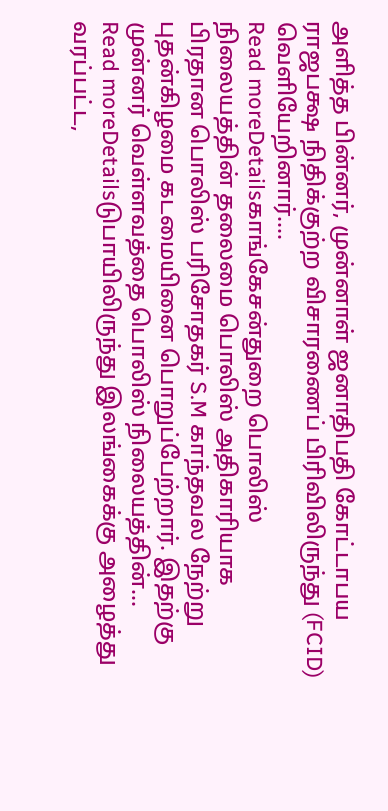அளித்த பின்னர், முன்னாள் ஜனாதிபதி கோட்டாபய ராஜபக்ஷ நிதிக்குற்ற விசாரணைப் பிரிவிலிருந்து (FCID) வெளியேறினார்....
Read moreDetailsகாங்கேசன்துறை பொலிஸ் நிலையத்தின் தலைமை பொலிஸ் அதிகாரியாக பிரதான பொலிஸ் பரிசோதகர் S.M காந்தவல நேற்று புதன்கிழமை கடமையினை பொறுப்பேற்றார். இதற்கு முன்னர் வெள்ளவத்தை பொலிஸ் நிலையத்தின்...
Read moreDetailsடுபாயிலிருந்து இலங்கைக்கு அழைத்து வரப்பட்ட,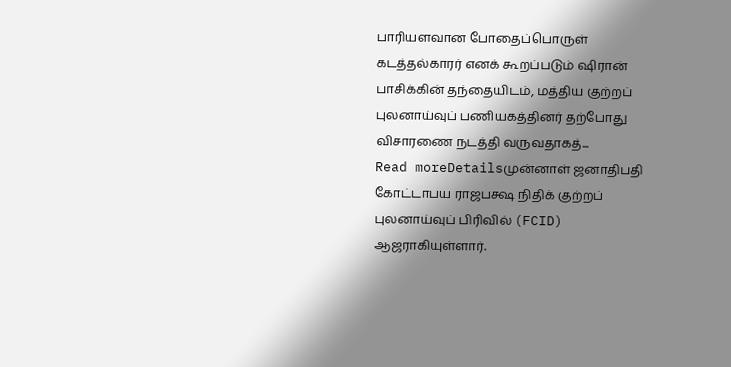பாரியளவான போதைப்பொருள் கடத்தல்காரர் எனக் கூறப்படும் ஷிரான் பாசிக்கின் தந்தையிடம், மத்திய குற்றப் புலனாய்வுப் பணியகத்தினர் தற்போது விசாரணை நடத்தி வருவதாகத்...
Read moreDetailsமுன்னாள் ஜனாதிபதி கோட்டாபய ராஜபக்ஷ நிதிக் குற்றப் புலனாய்வுப் பிரிவில் (FCID) ஆஜராகியுள்ளார்.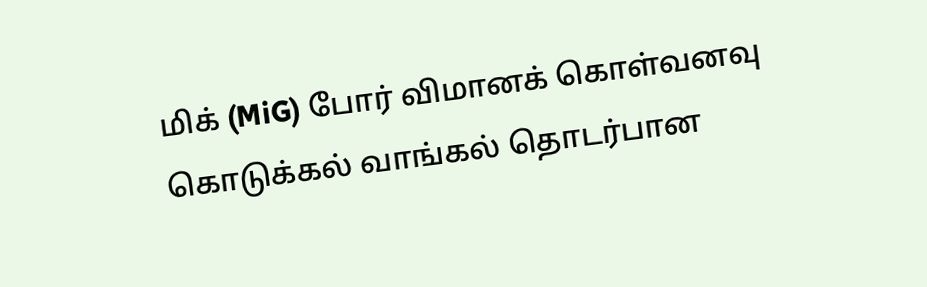மிக் (MiG) போர் விமானக் கொள்வனவு கொடுக்கல் வாங்கல் தொடர்பான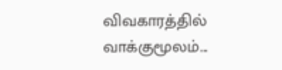விவகாரத்தில் வாக்குமூலம்...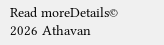Read moreDetails© 2026 Athavan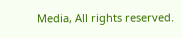Media, All rights reserved.